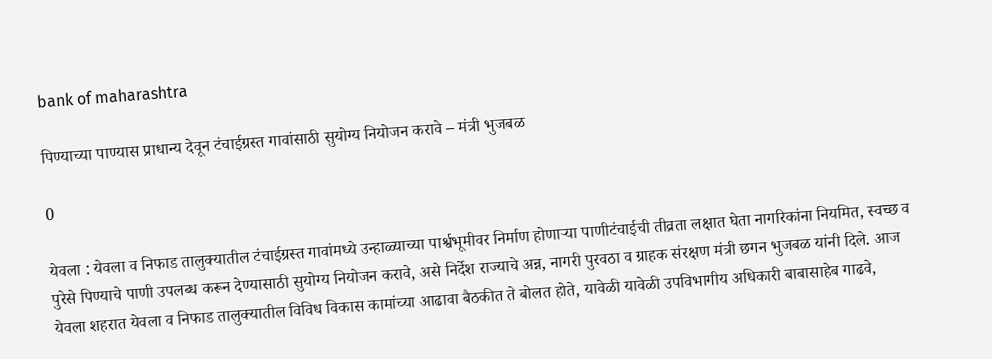bank of maharashtra

पिण्याच्या पाण्यास प्राधान्य देवून टंचाईग्रस्त गावांसाठी सुयोग्य नियोजन करावे – मंत्री भुजबळ

0

येवला : येवला व निफाड तालुक्यातील टंचाईग्रस्त गावांमध्ये उन्हाळ्याच्या पार्श्वभूमीवर निर्माण होणाऱ्या पाणीटंचाईची तीव्रता लक्षात घेता नागरिकांना नियमित, स्वच्छ व पुरेसे पिण्याचे पाणी उपलब्ध करून देण्यासाठी सुयोग्य नियोजन करावे, असे निर्देश राज्याचे अन्न, नागरी पुरवठा व ग्राहक संरक्षण मंत्री छगन भुजबळ यांनी दिले. आज येवला शहरात येवला व निफाड तालुक्यातील विविध विकास कामांच्या आढावा बैठकीत ते बोलत होते, यावेळी यावेळी उपविभागीय अधिकारी बाबासाहेब गाढवे,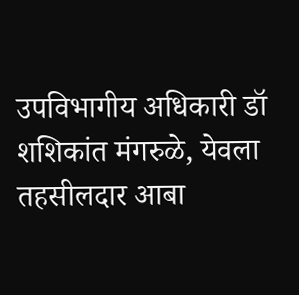उपविभागीय अधिकारी डॉ शशिकांत मंगरुळे, येवला तहसीलदार आबा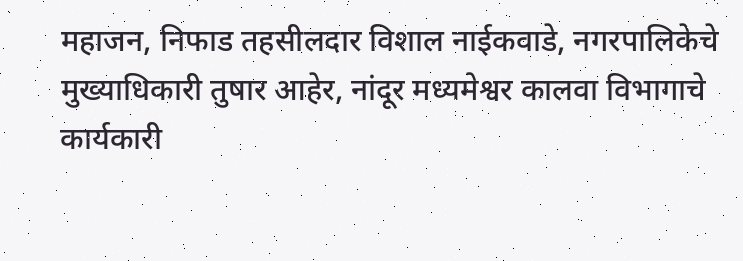महाजन, निफाड तहसीलदार विशाल नाईकवाडे, नगरपालिकेचे मुख्याधिकारी तुषार आहेर, नांदूर मध्यमेश्वर कालवा विभागाचे कार्यकारी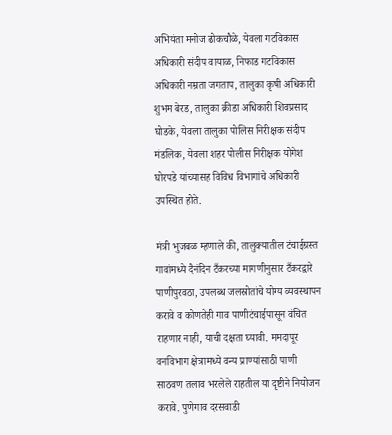अभियंता मनोज ढोकचौळे, येवला गटविकास अधिकारी संदीप वायाळ, निफाड गटविकास अधिकारी नम्रता जगताप, तालुका कृषी अधिकारी शुभम बेरड, तालुका क्रीडा अधिकारी शिवप्रसाद घोडके, येवला तालुका पोलिस निरीक्षक संदीप मंडलिक, येवला शहर पोलीस निरीक्षक योगेश घोरपडे यांच्यासह विविध विभागांचे अधिकारी उपस्थित होते.

मंत्री भुजबळ म्हणाले की, तालुक्यातील टंचाईग्रस्त गावांमध्ये दैनंदिन टँकरच्या मागणीनुसार टँकरद्वारे पाणीपुरवठा, उपलब्ध जलस्रोतांचे योग्य व्यवस्थापन करावे व कोणतेही गाव पाणीटंचाईपासून वंचित राहणार नाही, याची दक्षता घ्यावी. ममदापूर वनविभाग क्षेत्रामध्ये वन्य प्राण्यांसाठी पाणी साठवण तलाव भरलेले राहतील या दृष्टीने नियोजन करावे. पुणेगाव दरसवाडी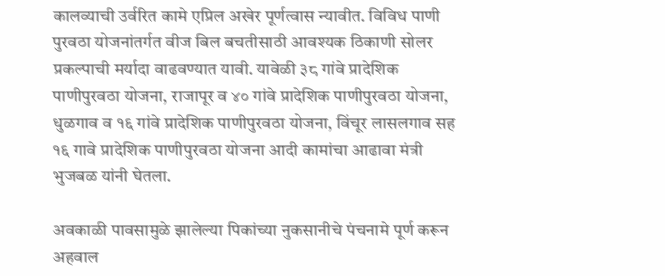कालव्याची उर्वरित कामे एप्रिल अखेर पूर्णत्वास न्यावीत. विविध पाणी पुरवठा योजनांतर्गत वीज बिल बचतीसाठी आवश्यक ठिकाणी सोलर प्रकल्पाची मर्यादा वाढवण्यात यावी. यावेळी ३८ गांवे प्रादेशिक पाणीपुरवठा योजना, राजापूर व ४० गांवे प्रादेशिक पाणीपुरवठा योजना, धुळगाव व १६ गांवे प्रादेशिक पाणीपुरवठा योजना, विंचूर लासलगाव सह १६ गावे प्रादेशिक पाणीपुरवठा योजना आदी कामांचा आढावा मंत्री भुजबळ यांनी घेतला.

अवकाळी पावसामुळे झालेल्या पिकांच्या नुकसानीचे पंचनामे पूर्ण करून अहवाल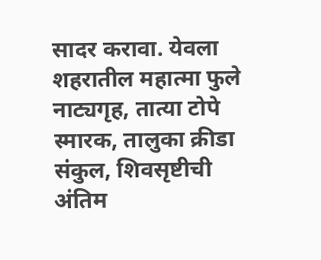सादर करावा. येवला शहरातील महात्मा फुले नाट्यगृह, तात्या टोपे स्मारक, तालुका क्रीडा संकुल, शिवसृष्टीची अंतिम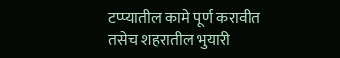टप्प्यातील कामे पूर्ण करावीत तसेच शहरातील भुयारी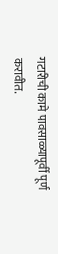गटारीची कामे पावसाळ्यापूर्वी पूर्ण करावीत.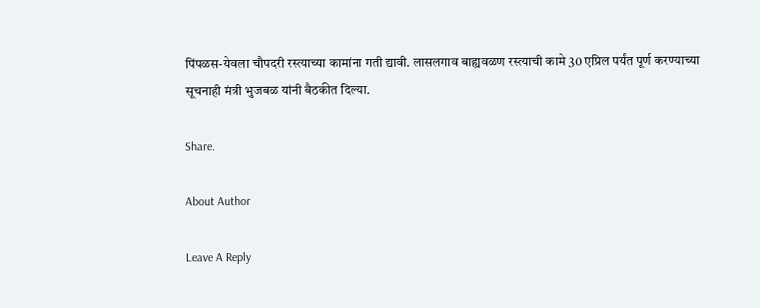पिंपळस-येवला चौपदरी रस्त्याच्या कामांना गती द्यावी. लासलगाव बाह्यवळण रस्त्याची कामे 30 एप्रिल पर्यंत पूर्ण करण्याच्या सूचनाही मंत्री भुजबळ यांनी बैठकीत दिल्या.

Share.

About Author

Leave A Reply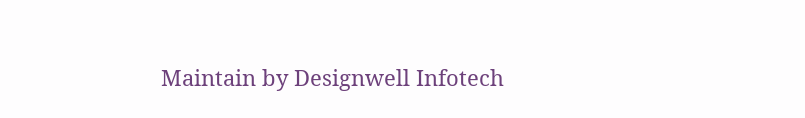Maintain by Designwell Infotech